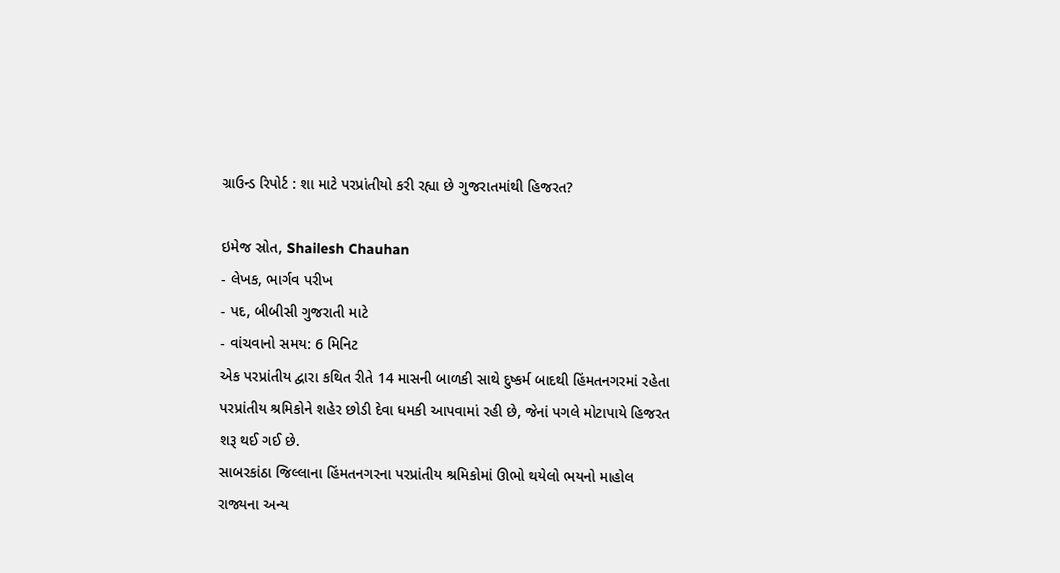ગ્રાઉન્ડ રિપોર્ટ : શા માટે પરપ્રાંતીયો કરી રહ્યા છે ગુજરાતમાંથી હિજરત?

ઇમેજ સ્રોત, Shailesh Chauhan
- લેખક, ભાર્ગવ પરીખ
- પદ, બીબીસી ગુજરાતી માટે
- વાંચવાનો સમય: 6 મિનિટ
એક પરપ્રાંતીય દ્વારા કથિત રીતે 14 માસની બાળકી સાથે દુષ્કર્મ બાદથી હિંમતનગરમાં રહેતા પરપ્રાંતીય શ્રમિકોને શહેર છોડી દેવા ધમકી આપવામાં રહી છે, જેનાં પગલે મોટાપાયે હિજરત શરૂ થઈ ગઈ છે.
સાબરકાંઠા જિલ્લાના હિંમતનગરના પરપ્રાંતીય શ્રમિકોમાં ઊભો થયેલો ભયનો માહોલ રાજ્યના અન્ય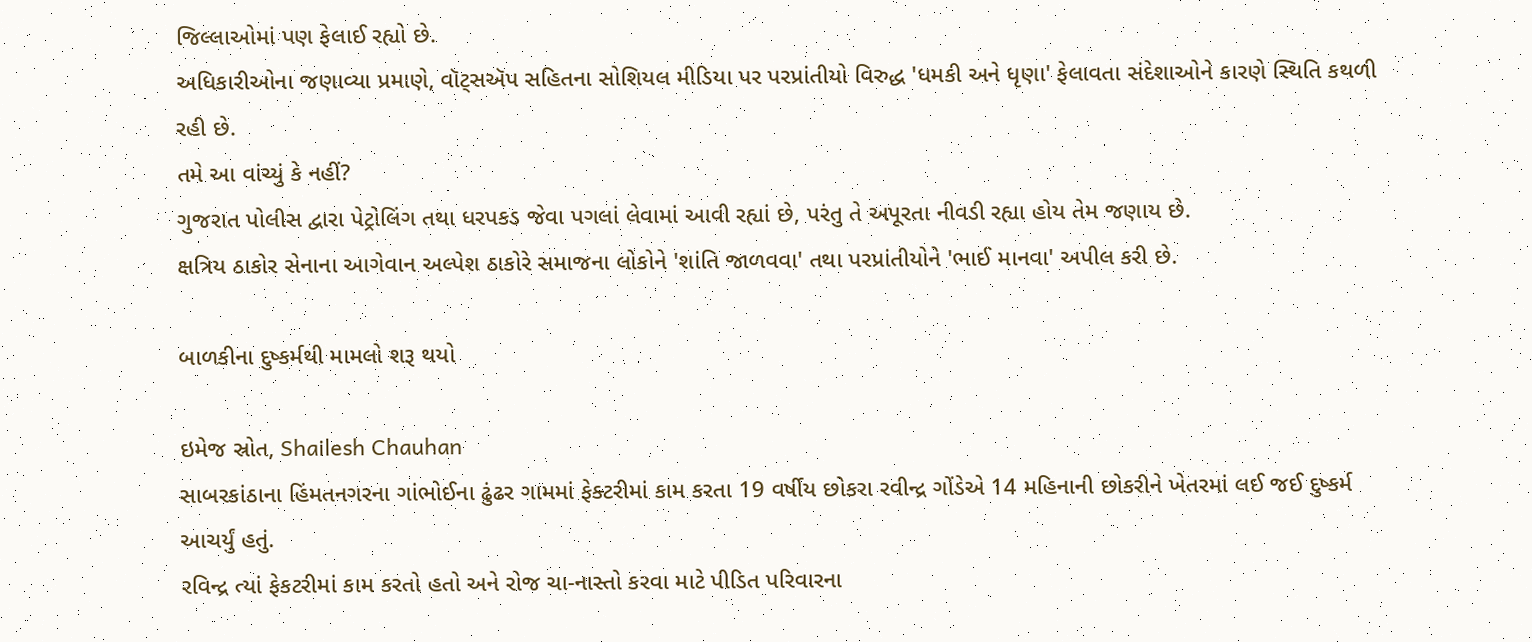જિલ્લાઓમાં પણ ફેલાઈ રહ્યો છે.
અધિકારીઓના જણાવ્યા પ્રમાણે, વૉટ્સઍપ સહિતના સોશિયલ મીડિયા પર પરપ્રાંતીયો વિરુદ્ધ 'ધમકી અને ધૃણા' ફેલાવતા સંદેશાઓને કારણે સ્થિતિ કથળી રહી છે.
તમે આ વાંચ્યું કે નહીં?
ગુજરાત પોલીસ દ્વારા પેટ્રોલિંગ તથા ધરપકડ જેવા પગલાં લેવામાં આવી રહ્યાં છે, પરંતુ તે અપૂરતા નીવડી રહ્યા હોય તેમ જણાય છે.
ક્ષત્રિય ઠાકોર સેનાના આગેવાન અલ્પેશ ઠાકોરે સમાજના લોકોને 'શાંતિ જાળવવા' તથા પરપ્રાંતીયોને 'ભાઈ માનવા' અપીલ કરી છે.

બાળકીના દુષ્કર્મથી મામલો શરૂ થયો

ઇમેજ સ્રોત, Shailesh Chauhan
સાબરકાંઠાના હિંમતનગરના ગાંભોઈના ઢુંઢર ગામમાં ફેક્ટરીમાં કામ કરતા 19 વર્ષીય છોકરા રવીન્દ્ર ગોંડેએ 14 મહિનાની છોકરીને ખેતરમાં લઈ જઈ દુષ્કર્મ આચર્યું હતું.
રવિન્દ્ર ત્યાં ફેકટરીમાં કામ કરતો હતો અને રોજ ચા-નાસ્તો કરવા માટે પીડિત પરિવારના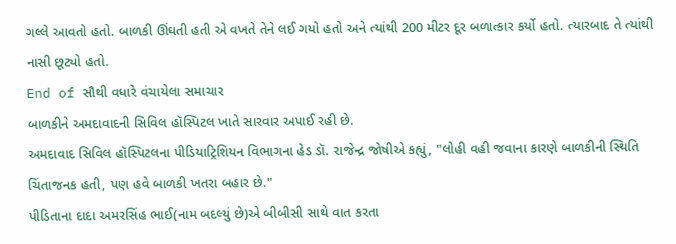ગલ્લે આવતો હતો. બાળકી ઊંઘતી હતી એ વખતે તેને લઈ ગયો હતો અને ત્યાંથી 200 મીટર દૂર બળાત્કાર કર્યો હતો. ત્યારબાદ તે ત્યાંથી નાસી છૂટ્યો હતો.
End of સૌથી વધારે વંચાયેલા સમાચાર
બાળકીને અમદાવાદની સિવિલ હૉસ્પિટલ ખાતે સારવાર અપાઈ રહી છે.
અમદાવાદ સિવિલ હૉસ્પિટલના પીડિયાટ્રિશિયન વિભાગના હેડ ડૉ. રાજેન્દ્ર જોષીએ કહ્યું, "લોહી વહી જવાના કારણે બાળકીની સ્થિતિ ચિંતાજનક હતી, પણ હવે બાળકી ખતરા બહાર છે."
પીડિતાના દાદા અમરસિંહ ભાઈ(નામ બદલ્યું છે)એ બીબીસી સાથે વાત કરતા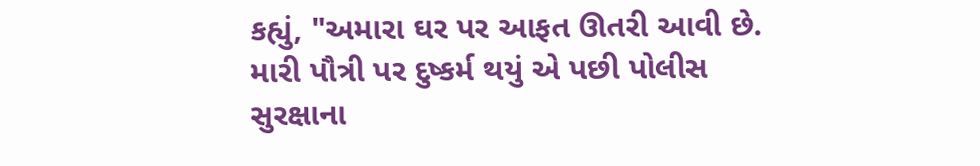કહ્યું, "અમારા ઘર પર આફત ઊતરી આવી છે. મારી પૌત્રી પર દુષ્કર્મ થયું એ પછી પોલીસ સુરક્ષાના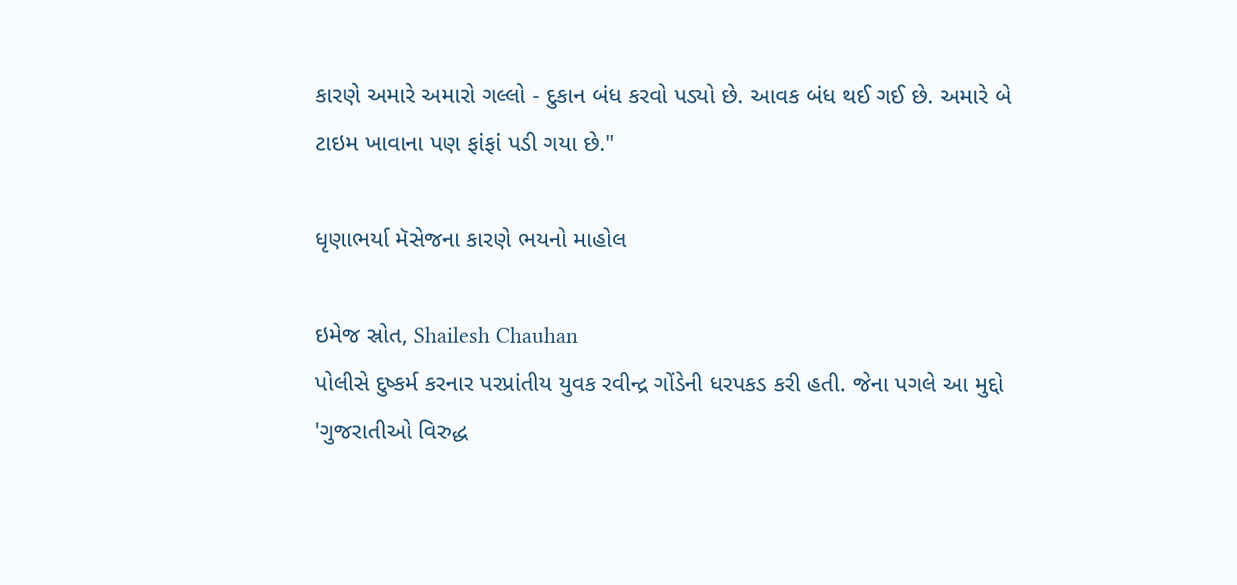કારણે અમારે અમારો ગલ્લો - દુકાન બંધ કરવો પડ્યો છે. આવક બંધ થઈ ગઈ છે. અમારે બે ટાઇમ ખાવાના પણ ફાંફાં પડી ગયા છે."

ધૃણાભર્યા મૅસેજના કારણે ભયનો માહોલ

ઇમેજ સ્રોત, Shailesh Chauhan
પોલીસે દુષ્કર્મ કરનાર પરપ્રાંતીય યુવક રવીન્દ્ર ગોંડેની ધરપકડ કરી હતી. જેના પગલે આ મુદ્દો 'ગુજરાતીઓ વિરુદ્ધ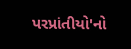પરપ્રાંતીયો'નો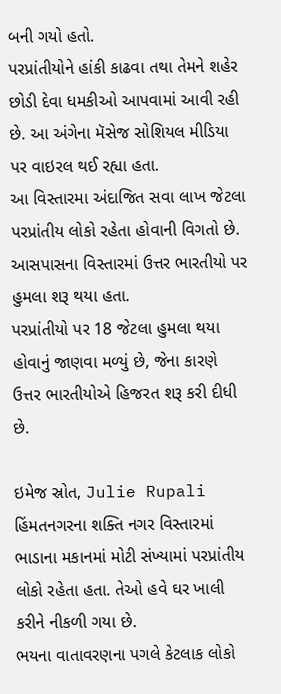બની ગયો હતો.
પરપ્રાંતીયોને હાંકી કાઢવા તથા તેમને શહેર છોડી દેવા ધમકીઓ આપવામાં આવી રહી છે. આ અંગેના મૅસેજ સોશિયલ મીડિયા પર વાઇરલ થઈ રહ્યા હતા.
આ વિસ્તારમા અંદાજિત સવા લાખ જેટલા પરપ્રાંતીય લોકો રહેતા હોવાની વિગતો છે. આસપાસના વિસ્તારમાં ઉત્તર ભારતીયો પર હુમલા શરૂ થયા હતા.
પરપ્રાંતીયો પર 18 જેટલા હુમલા થયા હોવાનું જાણવા મળ્યું છે, જેના કારણે ઉત્તર ભારતીયોએ હિજરત શરૂ કરી દીધી છે.

ઇમેજ સ્રોત, Julie Rupali
હિંમતનગરના શક્તિ નગર વિસ્તારમાં ભાડાના મકાનમાં મોટી સંખ્યામાં પરપ્રાંતીય લોકો રહેતા હતા. તેઓ હવે ઘર ખાલી કરીને નીકળી ગયા છે.
ભયના વાતાવરણના પગલે કેટલાક લોકો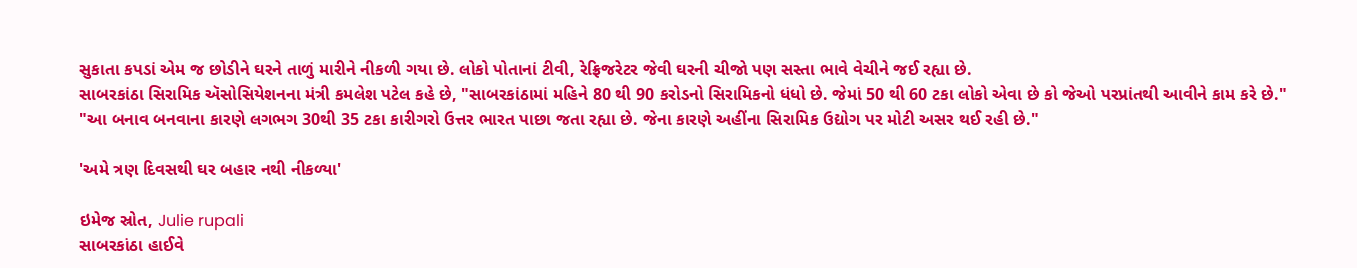સુકાતા કપડાં એમ જ છોડીને ઘરને તાળું મારીને નીકળી ગયા છે. લોકો પોતાનાં ટીવી, રેફ્રિજરેટર જેવી ઘરની ચીજો પણ સસ્તા ભાવે વેચીને જઈ રહ્યા છે.
સાબરકાંઠા સિરામિક ઍસોસિયેશનના મંત્રી કમલેશ પટેલ કહે છે, "સાબરકાંઠામાં મહિને 80 થી 90 કરોડનો સિરામિકનો ધંધો છે. જેમાં 50 થી 60 ટકા લોકો એવા છે કો જેઓ પરપ્રાંતથી આવીને કામ કરે છે."
"આ બનાવ બનવાના કારણે લગભગ 30થી 35 ટકા કારીગરો ઉત્તર ભારત પાછા જતા રહ્યા છે. જેના કારણે અહીંના સિરામિક ઉદ્યોગ પર મોટી અસર થઈ રહી છે."

'અમે ત્રણ દિવસથી ઘર બહાર નથી નીકળ્યા'

ઇમેજ સ્રોત, Julie rupali
સાબરકાંઠા હાઈવે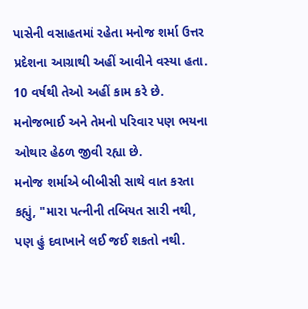પાસેની વસાહતમાં રહેતા મનોજ શર્મા ઉત્તર પ્રદેશના આગ્રાથી અહીં આવીને વસ્યા હતા. 10 વર્ષથી તેઓ અહીં કામ કરે છે.
મનોજભાઈ અને તેમનો પરિવાર પણ ભયના ઓથાર હેઠળ જીવી રહ્યા છે.
મનોજ શર્માએ બીબીસી સાથે વાત કરતા કહ્યું, "મારા પત્નીની તબિયત સારી નથી, પણ હું દવાખાને લઈ જઈ શકતો નથી.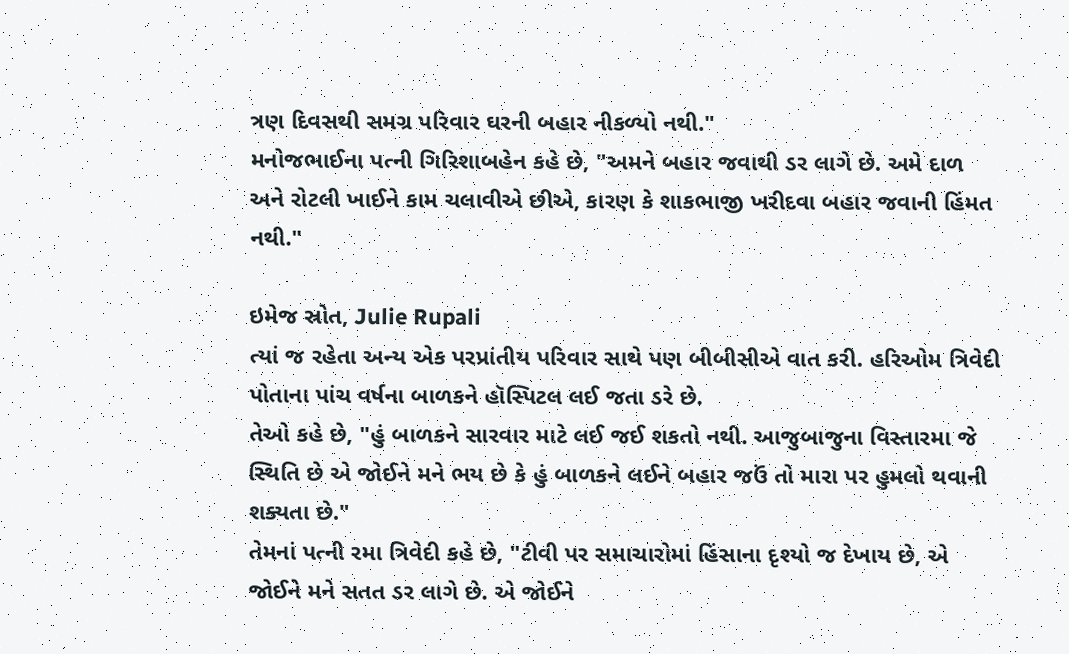ત્રણ દિવસથી સમગ્ર પરિવાર ઘરની બહાર નીકળ્યો નથી."
મનોજભાઈના પત્ની ગિરિશાબહેન કહે છે, "અમને બહાર જવાથી ડર લાગે છે. અમે દાળ અને રોટલી ખાઈને કામ ચલાવીએ છીએ, કારણ કે શાકભાજી ખરીદવા બહાર જવાની હિંમત નથી."

ઇમેજ સ્રોત, Julie Rupali
ત્યાં જ રહેતા અન્ય એક પરપ્રાંતીય પરિવાર સાથે પણ બીબીસીએ વાત કરી. હરિઓમ ત્રિવેદી પોતાના પાંચ વર્ષના બાળકને હૉસ્પિટલ લઈ જતા ડરે છે.
તેઓ કહે છે, "હું બાળકને સારવાર માટે લઈ જઈ શકતો નથી. આજુબાજુના વિસ્તારમા જે સ્થિતિ છે એ જોઈને મને ભય છે કે હું બાળકને લઈને બહાર જઉં તો મારા પર હુમલો થવાની શક્યતા છે."
તેમનાં પત્ની રમા ત્રિવેદી કહે છે, "ટીવી પર સમાચારોમાં હિંસાના દૃશ્યો જ દેખાય છે, એ જોઈને મને સતત ડર લાગે છે. એ જોઈને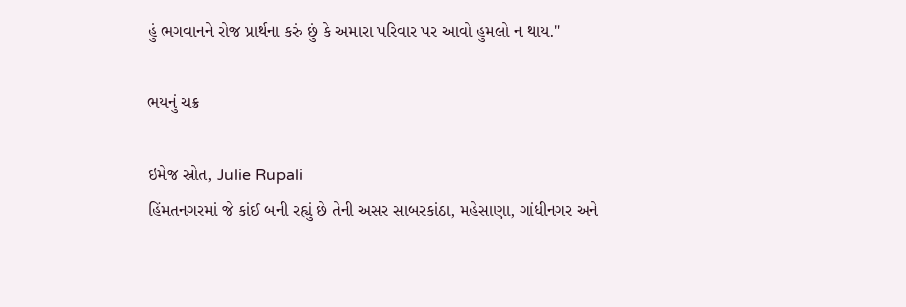હું ભગવાનને રોજ પ્રાર્થના કરું છું કે અમારા પરિવાર પર આવો હુમલો ન થાય."

ભયનું ચક્ર

ઇમેજ સ્રોત, Julie Rupali
હિંમતનગરમાં જે કાંઈ બની રહ્યું છે તેની અસર સાબરકાંઠા, મહેસાણા, ગાંધીનગર અને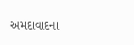અમદાવાદના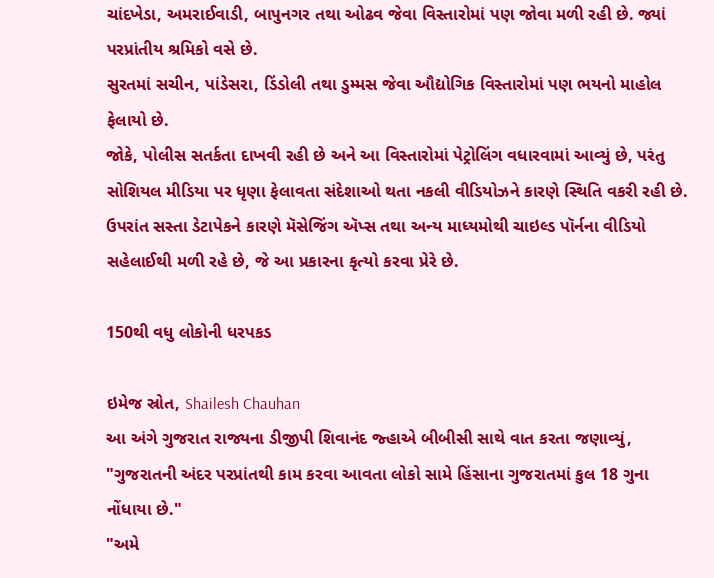ચાંદખેડા, અમરાઈવાડી, બાપુનગર તથા ઓઢવ જેવા વિસ્તારોમાં પણ જોવા મળી રહી છે. જ્યાં પરપ્રાંતીય શ્રમિકો વસે છે.
સુરતમાં સચીન, પાંડેસરા, ડિંડોલી તથા ડુમ્મસ જેવા ઔદ્યોગિક વિસ્તારોમાં પણ ભયનો માહોલ ફેલાયો છે.
જોકે, પોલીસ સતર્કતા દાખવી રહી છે અને આ વિસ્તારોમાં પેટ્રોલિંગ વધારવામાં આવ્યું છે, પરંતુ સોશિયલ મીડિયા પર ધૃણા ફેલાવતા સંદેશાઓ થતા નકલી વીડિયોઝને કારણે સ્થિતિ વકરી રહી છે.
ઉપરાંત સસ્તા ડેટાપેકને કારણે મૅસેજિંગ ઍપ્સ તથા અન્ય માધ્યમોથી ચાઇલ્ડ પૉર્નના વીડિયો સહેલાઈથી મળી રહે છે, જે આ પ્રકારના કૃત્યો કરવા પ્રેરે છે.

150થી વધુ લોકોની ધરપકડ

ઇમેજ સ્રોત, Shailesh Chauhan
આ અંગે ગુજરાત રાજ્યના ડીજીપી શિવાનંદ જ્હાએ બીબીસી સાથે વાત કરતા જણાવ્યું, "ગુજરાતની અંદર પરપ્રાંતથી કામ કરવા આવતા લોકો સામે હિંસાના ગુજરાતમાં કુલ 18 ગુના નોંધાયા છે."
"અમે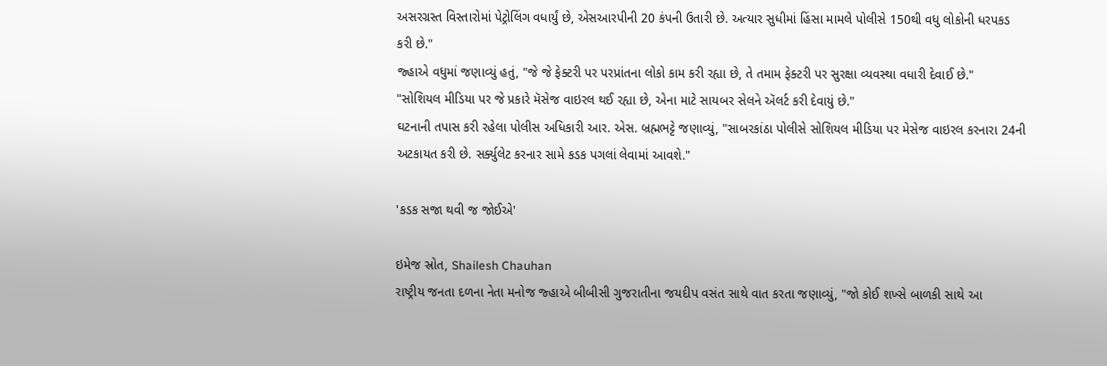અસરગ્રસ્ત વિસ્તારોમાં પેટ્રોલિંગ વધાર્યું છે, એસઆરપીની 20 કંપની ઉતારી છે. અત્યાર સુધીમાં હિંસા મામલે પોલીસે 150થી વધુ લોકોની ધરપકડ કરી છે."
જ્હાએ વધુમાં જણાવ્યું હતું, "જે જે ફેક્ટરી પર પરપ્રાંતના લોકો કામ કરી રહ્યા છે, તે તમામ ફેક્ટરી પર સુરક્ષા વ્યવસ્થા વધારી દેવાઈ છે."
"સોશિયલ મીડિયા પર જે પ્રકારે મૅસેજ વાઇરલ થઈ રહ્યા છે, એના માટે સાયબર સેલને ઍલર્ટ કરી દેવાયું છે."
ઘટનાની તપાસ કરી રહેલા પોલીસ અધિકારી આર. એસ. બ્રહ્મભટ્ટે જણાવ્યું, "સાબરકાંઠા પોલીસે સોશિયલ મીડિયા પર મેસેજ વાઇરલ કરનારા 24ની અટકાયત કરી છે. સર્ક્યુલેટ કરનાર સામે કડક પગલાં લેવામાં આવશે."

'કડક સજા થવી જ જોઈએ'

ઇમેજ સ્રોત, Shailesh Chauhan
રાષ્ટ્રીય જનતા દળના નેતા મનોજ જ્હાએ બીબીસી ગુજરાતીના જયદીપ વસંત સાથે વાત કરતા જણાવ્યું, "જો કોઈ શખ્સે બાળકી સાથે આ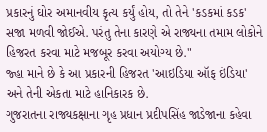પ્રકારનું ઘોર અમાનવીય કૃત્ય કર્યું હોય, તો તેને 'કડકમાં કડક' સજા મળવી જોઈએ. પરંતુ તેના કારણે એ રાજ્યના તમામ લોકોને હિજરત કરવા માટે મજબૂર કરવા અયોગ્ય છે."
જ્હા માને છે કે આ પ્રકારની હિજરત 'આઇડિયા ઑફ ઇંડિયા' અને તેની એકતા માટે હાનિકારક છે.
ગુજરાતના રાજ્યકક્ષાના ગૃહ પ્રધાન પ્રદીપસિંહ જાડેજાના કહેવા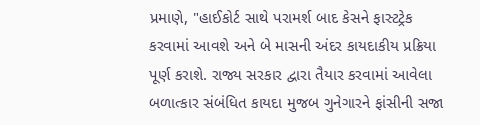પ્રમાણે, "હાઈકોર્ટ સાથે પરામર્શ બાદ કેસને ફાસ્ટટ્રેક કરવામાં આવશે અને બે માસની અંદર કાયદાકીય પ્રક્રિયા પૂર્ણ કરાશે. રાજ્ય સરકાર દ્વારા તૈયાર કરવામાં આવેલા બળાત્કાર સંબંધિત કાયદા મુજબ ગુનેગારને ફાંસીની સજા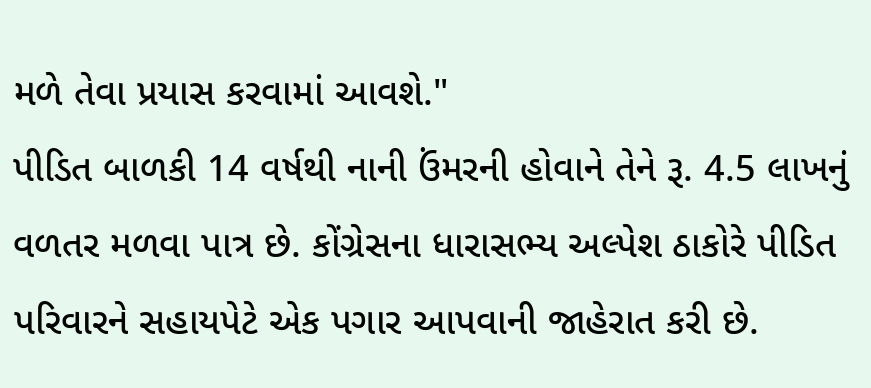મળે તેવા પ્રયાસ કરવામાં આવશે."
પીડિત બાળકી 14 વર્ષથી નાની ઉંમરની હોવાને તેને રૂ. 4.5 લાખનું વળતર મળવા પાત્ર છે. કોંગ્રેસના ધારાસભ્ય અલ્પેશ ઠાકોરે પીડિત પરિવારને સહાયપેટે એક પગાર આપવાની જાહેરાત કરી છે.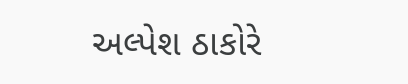અલ્પેશ ઠાકોરે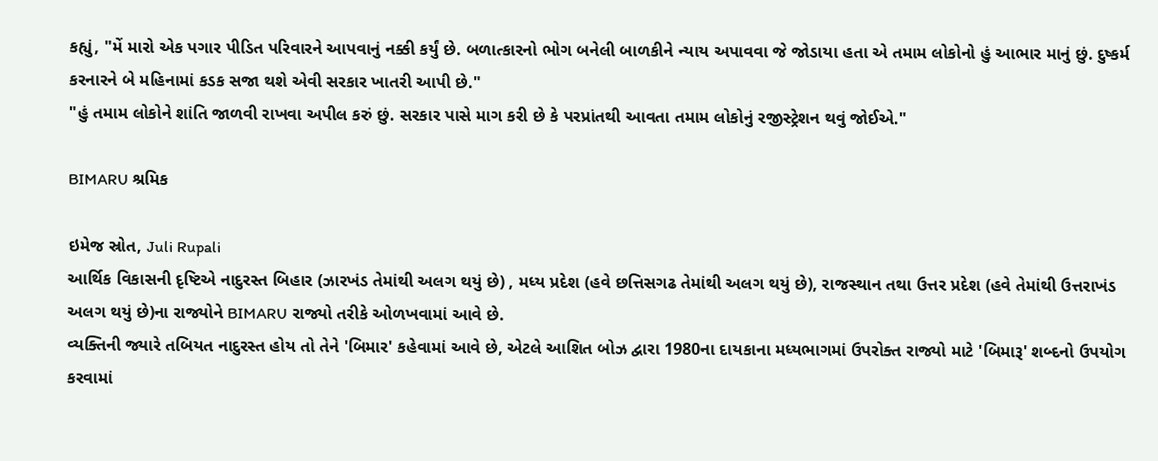કહ્યું, "મેં મારો એક પગાર પીડિત પરિવારને આપવાનું નક્કી કર્યું છે. બળાત્કારનો ભોગ બનેલી બાળકીને ન્યાય અપાવવા જે જોડાયા હતા એ તમામ લોકોનો હું આભાર માનું છું. દુષ્કર્મ કરનારને બે મહિનામાં કડક સજા થશે એવી સરકાર ખાતરી આપી છે."
"હું તમામ લોકોને શાંતિ જાળવી રાખવા અપીલ કરું છું. સરકાર પાસે માગ કરી છે કે પરપ્રાંતથી આવતા તમામ લોકોનું રજીસ્ટ્રેશન થવું જોઈએ."

BIMARU શ્રમિક

ઇમેજ સ્રોત, Juli Rupali
આર્થિક વિકાસની દૃષ્ટિએ નાદુરસ્ત બિહાર (ઝારખંડ તેમાંથી અલગ થયું છે) , મધ્ય પ્રદેશ (હવે છત્તિસગઢ તેમાંથી અલગ થયું છે), રાજસ્થાન તથા ઉત્તર પ્રદેશ (હવે તેમાંથી ઉત્તરાખંડ અલગ થયું છે)ના રાજ્યોને BIMARU રાજ્યો તરીકે ઓળખવામાં આવે છે.
વ્યક્તિની જ્યારે તબિયત નાદુરસ્ત હોય તો તેને 'બિમાર' કહેવામાં આવે છે, એટલે આશિત બોઝ દ્વારા 1980ના દાયકાના મધ્યભાગમાં ઉપરોક્ત રાજ્યો માટે 'બિમારૂ' શબ્દનો ઉપયોગ કરવામાં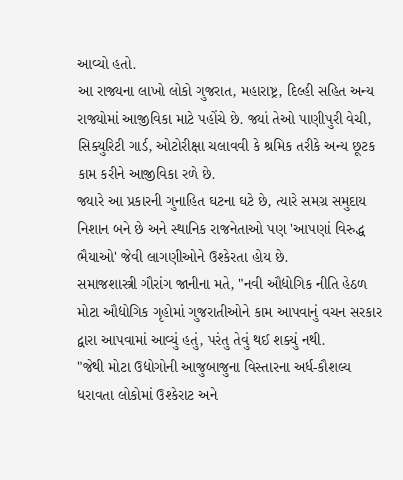આવ્યો હતો.
આ રાજ્યના લાખો લોકો ગુજરાત, મહારાષ્ટ્ર, દિલ્હી સહિત અન્ય રાજ્યોમાં આજીવિકા માટે પહોંચે છે. જ્યાં તેઓ પાણીપુરી વેચી, સિક્યુરિટી ગાર્ડ, ઓટોરીક્ષા ચલાવવી કે શ્રમિક તરીકે અન્ય છૂટક કામ કરીને આજીવિકા રળે છે.
જ્યારે આ પ્રકારની ગુનાહિત ઘટના ઘટે છે, ત્યારે સમગ્ર સમુદાય નિશાન બને છે અને સ્થાનિક રાજનેતાઓ પણ 'આપણાં વિરુદ્ધ ભૈયાઓ' જેવી લાગણીઓને ઉશ્કેરતા હોય છે.
સમાજશાસ્ત્રી ગૌરાંગ જાનીના મતે, "નવી ઔદ્યોગિક નીતિ હેઠળ મોટા ઔદ્યોગિક ગૃહોમાં ગુજરાતીઓને કામ આપવાનું વચન સરકાર દ્વારા આપવામાં આવ્યું હતું, પરંતુ તેવું થઈ શક્યું નથી.
"જેથી મોટા ઉદ્યોગોની આજુબાજુના વિસ્તારના અર્ધ-કૌશલ્ય ધરાવતા લોકોમાં ઉશ્કેરાટ અને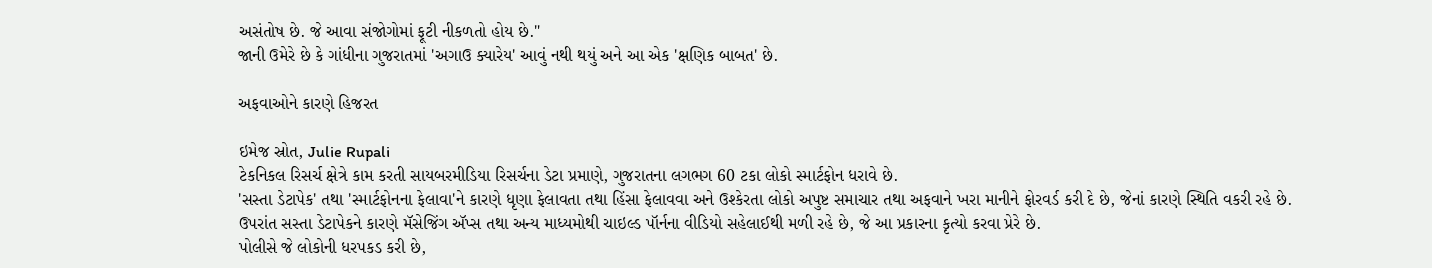અસંતોષ છે. જે આવા સંજોગોમાં ફૂટી નીકળતો હોય છે."
જાની ઉમેરે છે કે ગાંધીના ગુજરાતમાં 'અગાઉ ક્યારેય' આવું નથી થયું અને આ એક 'ક્ષણિક બાબત' છે.

અફવાઓને કારણે હિજરત

ઇમેજ સ્રોત, Julie Rupali
ટેકનિકલ રિસર્ચ ક્ષેત્રે કામ કરતી સાયબરમીડિયા રિસર્ચના ડેટા પ્રમાણે, ગુજરાતના લગભગ 60 ટકા લોકો સ્માર્ટફોન ધરાવે છે.
'સસ્તા ડેટાપેક' તથા 'સ્માર્ટફોનના ફેલાવા'ને કારણે ધૃણા ફેલાવતા તથા હિંસા ફેલાવવા અને ઉશ્કેરતા લોકો અપુષ્ટ સમાચાર તથા અફવાને ખરા માનીને ફોરવર્ડ કરી દે છે, જેનાં કારણે સ્થિતિ વકરી રહે છે.
ઉપરાંત સસ્તા ડેટાપેકને કારણે મૅસેજિંગ ઍપ્સ તથા અન્ય માધ્યમોથી ચાઇલ્ડ પૉર્નના વીડિયો સહેલાઈથી મળી રહે છે, જે આ પ્રકારના કૃત્યો કરવા પ્રેરે છે.
પોલીસે જે લોકોની ધરપકડ કરી છે,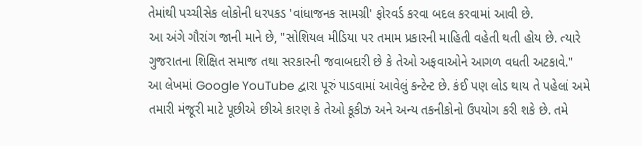તેમાંથી પચ્ચીસેક લોકોની ધરપકડ 'વાંધાજનક સામગ્રી' ફોરવર્ડ કરવા બદલ કરવામાં આવી છે.
આ અંગે ગૌરાંગ જાની માને છે, "સોશિયલ મીડિયા પર તમામ પ્રકારની માહિતી વહેતી થતી હોય છે. ત્યારે ગુજરાતના શિક્ષિત સમાજ તથા સરકારની જવાબદારી છે કે તેઓ અફવાઓને આગળ વધતી અટકાવે."
આ લેખમાં Google YouTube દ્વારા પૂરું પાડવામાં આવેલું કન્ટેન્ટ છે. કંઈ પણ લોડ થાય તે પહેલાં અમે તમારી મંજૂરી માટે પૂછીએ છીએ કારણ કે તેઓ કૂકીઝ અને અન્ય તકનીકોનો ઉપયોગ કરી શકે છે. તમે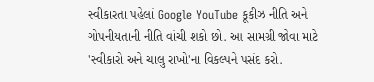સ્વીકારતા પહેલાં Google YouTube કૂકીઝ નીતિ અને ગોપનીયતાની નીતિ વાંચી શકો છો. આ સામગ્રી જોવા માટે 'સ્વીકારો અને ચાલુ રાખો'ના વિકલ્પને પસંદ કરો.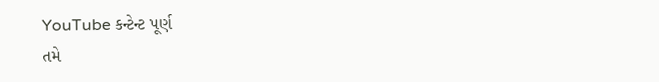YouTube કન્ટેન્ટ પૂર્ણ
તમે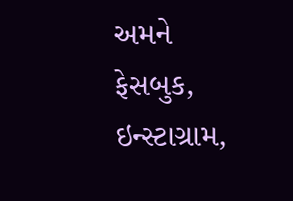અમને ફેસબુક, ઇન્સ્ટાગ્રામ,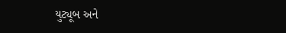યુટ્યૂબ અને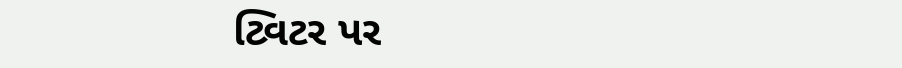ટ્વિટર પર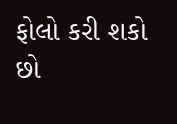ફોલો કરી શકો છો